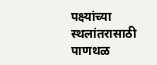पक्ष्यांच्या स्थलांतरासाठी पाणथळ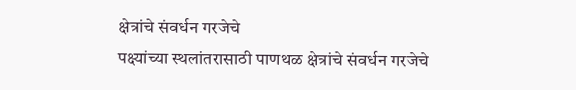क्षेत्रांचे संवर्धन गरजेचे
पक्ष्यांच्या स्थलांतरासाठी पाणथळ क्षेत्रांचे संवर्धन गरजेचे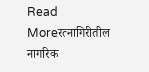Read Moreरत्नागिरीतील नागरिक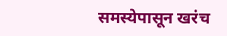समस्येपासून खरंच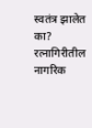स्वतंत्र झालेत का?
रत्नागिरीतील नागरिक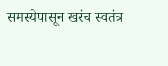समस्येपासून खरंच स्वतंत्र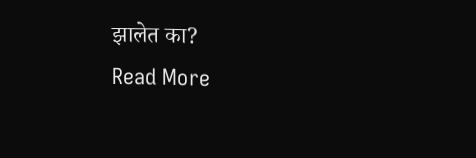झालेत का?
Read More